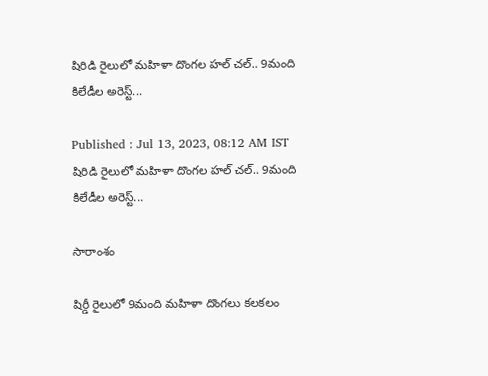షిరిడి రైలులో మహిళా దొంగల హల్ చల్.. 9మంది కిలేడీల అరెస్ట్...

Published : Jul 13, 2023, 08:12 AM IST
షిరిడి రైలులో మహిళా దొంగల హల్ చల్.. 9మంది కిలేడీల అరెస్ట్...

సారాంశం

షిర్డీ రైలులో 9మంది మహిళా దొంగలు కలకలం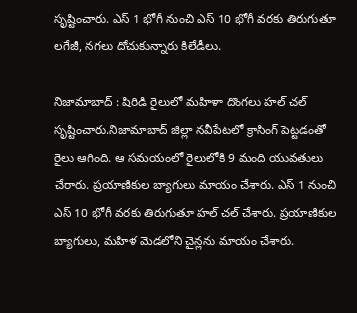సృష్టించారు. ఎస్ 1 భోగీ నుంచి ఎస్ 10 భోగీ వరకు తిరుగుతూ లగేజీ, నగలు దోచుకున్నారు కిలేడీలు.

నిజామాబాద్ : షిరిడి రైలులో మహిళా దొంగలు హల్ చల్ సృష్టించారు.నిజామాబాద్ జిల్లా నవీపేటలో క్రాసింగ్ పెట్టడంతో రైలు ఆగింది. ఆ సమయంలో రైలులోకి 9 మంది యువతులు చేరారు. ప్రయాణికుల బ్యాగులు మాయం చేశారు. ఎస్ 1 నుంచి ఎస్ 10 భోగీ వరకు తిరుగుతూ హల్ చల్ చేశారు. ప్రయాణికుల బ్యాగులు, మహిళ మెడలోని చైన్లను మాయం చేశారు.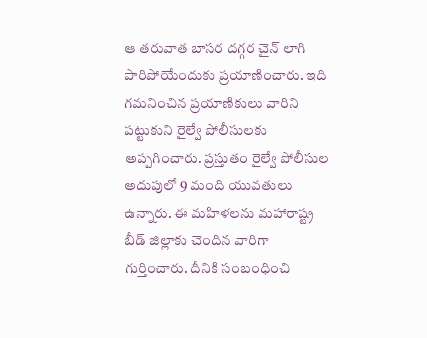ఆ తరువాత బాసర దగ్గర చైన్ లాగి పారిపోయేందుకు ప్రయాణించారు. ఇది గమనించిన ప్రయాణికులు వారిని పట్టుకుని రైల్వే పోలీసులకు అప్పగించారు. ప్రస్తుతం రైల్వే పోలీసుల అదుపులో 9 మంది యువతులు ఉన్నారు. ఈ మహిళలను మహారాష్ట్ర బీడ్ జిల్లాకు చెందిన వారిగా గుర్తించారు. దీనికి సంబంధించి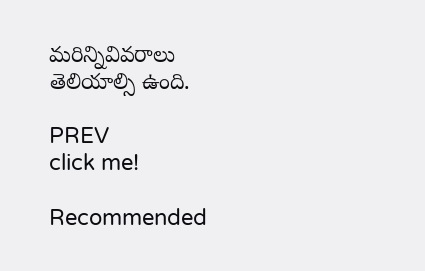మరిన్నివివరాలు తెలియాల్సి ఉంది.

PREV
click me!

Recommended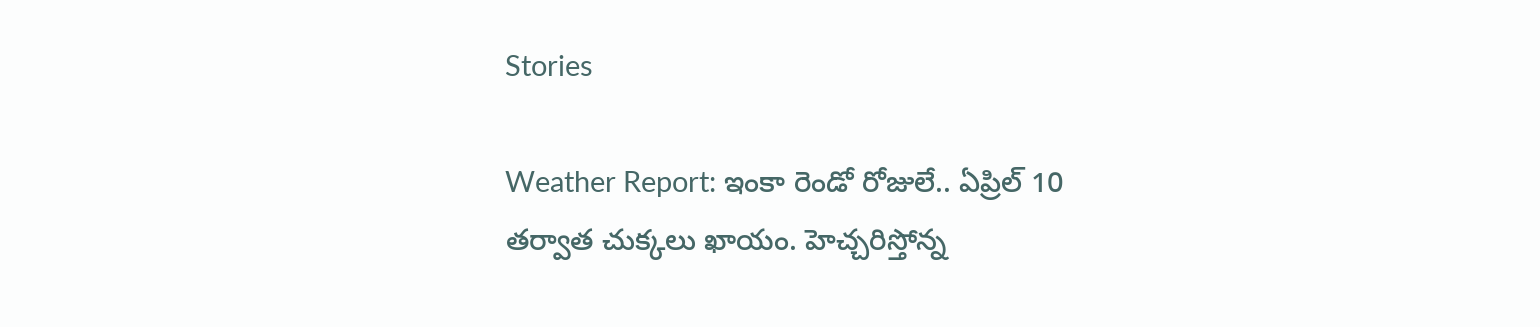Stories

Weather Report: ఇంకా రెండో రోజులే.. ఏప్రిల్ 10 త‌ర్వాత చుక్క‌లు ఖాయం. హెచ్చ‌రిస్తోన్న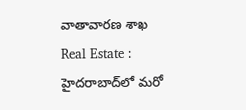వాతావార‌ణ శాఖ
Real Estate : హైదరాబాద్‌లో మరో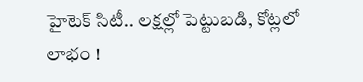హైటెక్ సిటీ.. లక్షల్లో పెట్టుబడి, కోట్లలో లాభం !